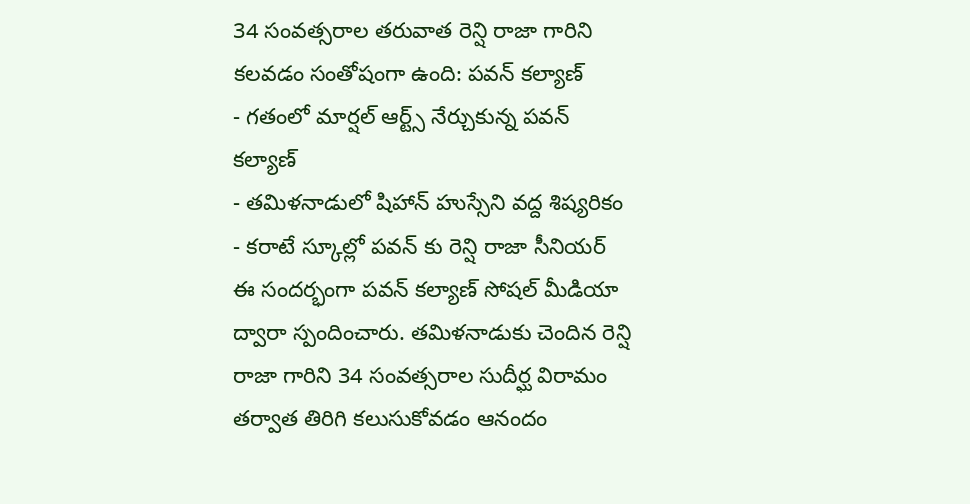34 సంవత్సరాల తరువాత రెన్షి రాజా గారిని కలవడం సంతోషంగా ఉంది: పవన్ కల్యాణ్
- గతంలో మార్షల్ ఆర్ట్స్ నేర్చుకున్న పవన్ కల్యాణ్
- తమిళనాడులో షిహాన్ హుస్సేని వద్ద శిష్యరికం
- కరాటే స్కూల్లో పవన్ కు రెన్షి రాజా సీనియర్
ఈ సందర్భంగా పవన్ కల్యాణ్ సోషల్ మీడియా ద్వారా స్పందించారు. తమిళనాడుకు చెందిన రెన్షి రాజా గారిని 34 సంవత్సరాల సుదీర్ఘ విరామం తర్వాత తిరిగి కలుసుకోవడం ఆనందం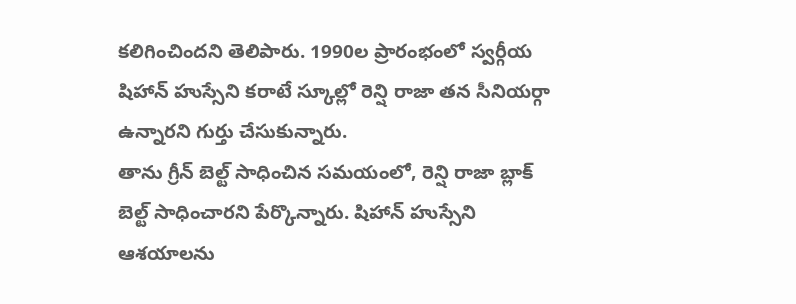కలిగించిందని తెలిపారు. 1990ల ప్రారంభంలో స్వర్గీయ షిహాన్ హుస్సేని కరాటే స్కూల్లో రెన్షి రాజా తన సీనియర్గా ఉన్నారని గుర్తు చేసుకున్నారు.
తాను గ్రీన్ బెల్ట్ సాధించిన సమయంలో, రెన్షి రాజా బ్లాక్ బెల్ట్ సాధించారని పేర్కొన్నారు. షిహాన్ హుస్సేని ఆశయాలను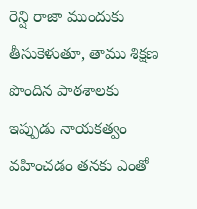రెన్షి రాజా ముందుకు తీసుకెళుతూ, తాము శిక్షణ పొందిన పాఠశాలకు ఇప్పుడు నాయకత్వం వహించడం తనకు ఎంతో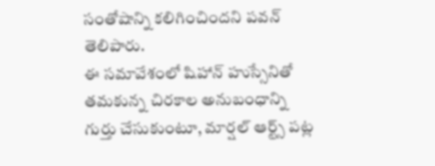సంతోషాన్ని కలిగించిందని పవన్ తెలిపారు.
ఈ సమావేశంలో షిహాన్ హుస్సేనితో తమకున్న చిరకాల అనుబంధాన్ని గుర్తు చేసుకుంటూ, మార్షల్ ఆర్ట్స్ పట్ల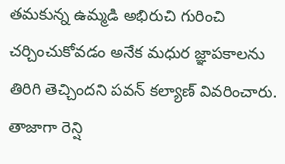తమకున్న ఉమ్మడి అభిరుచి గురించి చర్చించుకోవడం అనేక మధుర జ్ఞాపకాలను తిరిగి తెచ్చిందని పవన్ కల్యాణ్ వివరించారు. తాజాగా రెన్షి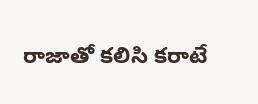రాజాతో కలిసి కరాటే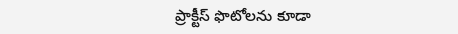ప్రాక్టీస్ ఫొటోలను కూడా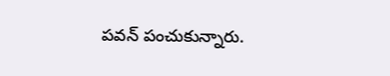పవన్ పంచుకున్నారు.